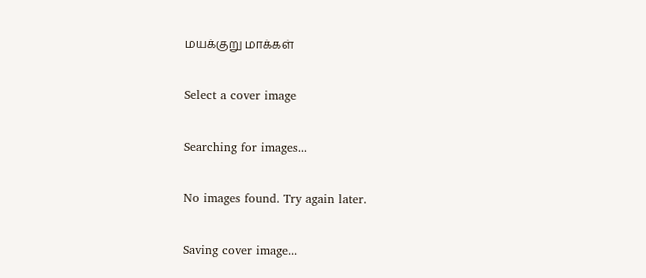மயக்குறு மாக்கள்

Select a cover image

Searching for images...

No images found. Try again later.

Saving cover image...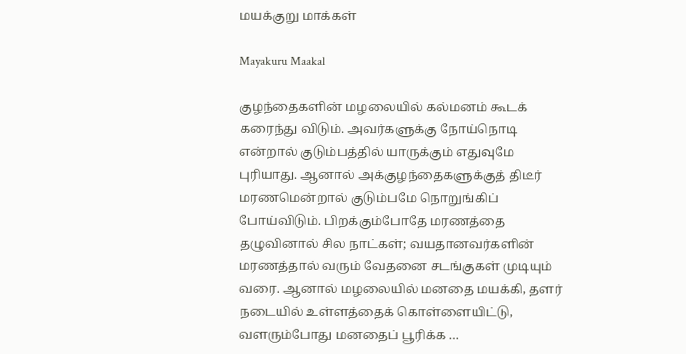மயக்குறு மாக்கள்

Mayakuru Maakal

குழந்தைகளின் மழலையில் கல்மனம் கூடக் கரைந்து விடும். அவர்களுக்கு நோய்நொடி என்றால் குடும்பத்தில் யாருக்கும் எதுவுமே புரியாது. ஆனால் அக்குழந்தைகளுக்குத் திடீர் மரணமென்றால் குடும்பமே நொறுங்கிப் போய்விடும். பிறக்கும்போதே மரணத்தை தழுவினால் சில நாட்கள்; வயதானவர்களின் மரணத்தால் வரும் வேதனை சடங்குகள் முடியும் வரை. ஆனால் மழலையில் மனதை மயக்கி, தளர் நடையில் உள்ளத்தைக் கொள்ளையிட்டு, வளரும்போது மனதைப் பூரிக்க …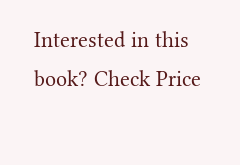Interested in this book? Check Price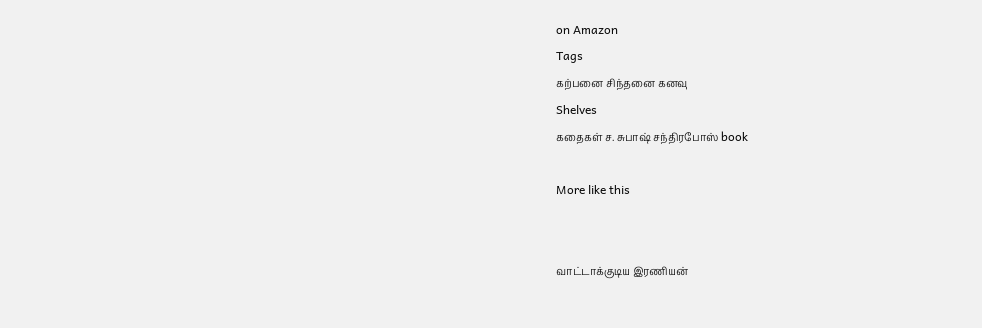on Amazon
Tags
கற்பனை சிந்தனை கனவு
Shelves
கதைகள் ச. சுபாஷ் சந்திரபோஸ் book

More like this


வாட்டாக்குடிய இரணியன்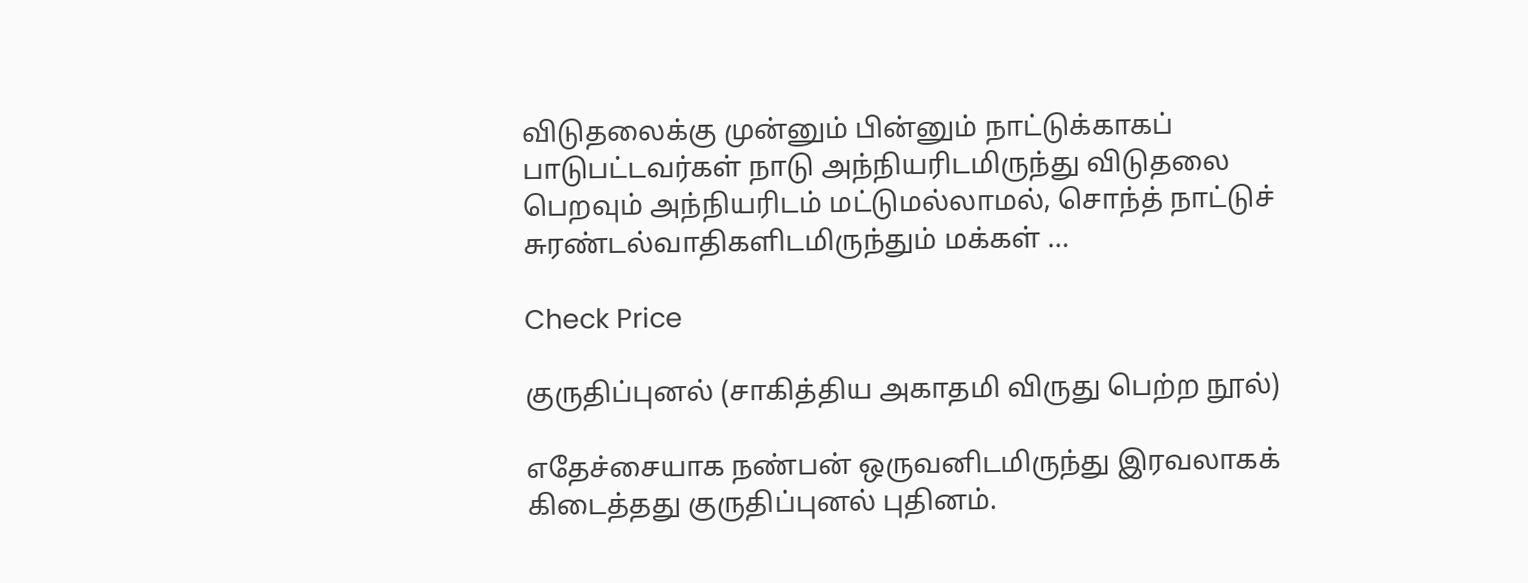விடுதலைக்கு முன்னும் பின்னும் நாட்டுக்காகப் பாடுபட்டவர்கள் நாடு அந்நியரிடமிருந்து விடுதலை பெறவும் அந்நியரிடம் மட்டுமல்லாமல், சொந்த் நாட்டுச் சுரண்டல்வாதிகளிடமிருந்தும் மக்கள் …

Check Price

குருதிப்புனல் (சாகித்திய அகாதமி விருது பெற்ற நூல்)

எதேச்சையாக நண்பன் ஒருவனிடமிருந்து இரவலாகக் கிடைத்தது குருதிப்புனல் புதினம்.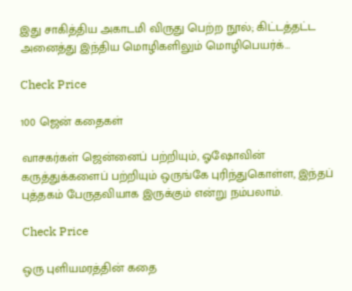இது சாகித்திய அகாடமி விருது பெற்ற நூல்; கிட்டத்தட்ட அனைத்து இந்திய மொழிகளிலும் மொழிபெயர்க்…

Check Price

100 ஜென் கதைகள்

வாசகர்கள் ஜென்னைப் பற்றியும், ஓஷோவின் கருத்துக்களைப் பற்றியும் ஒருங்கே புரிந்துகொள்ள, இந்தப் புத்தகம் பேருதவியாக இருக்கும் என்று நம்பலாம்.

Check Price

ஒரு புளியமரத்தின் கதை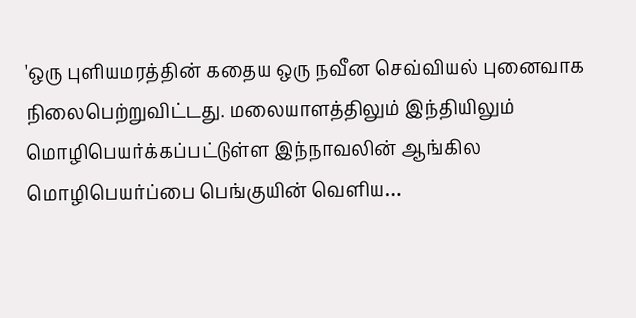'ஒரு புளியமரத்தின் கதைய ஒரு நவீன செவ்வியல் புனைவாக நிலைபெற்றுவிட்டது. மலையாளத்திலும் இந்தியிலும் மொழிபெயர்க்கப்பட்டுள்ள இந்நாவலின் ஆங்கில மொழிபெயர்ப்பை பெங்குயின் வெளிய…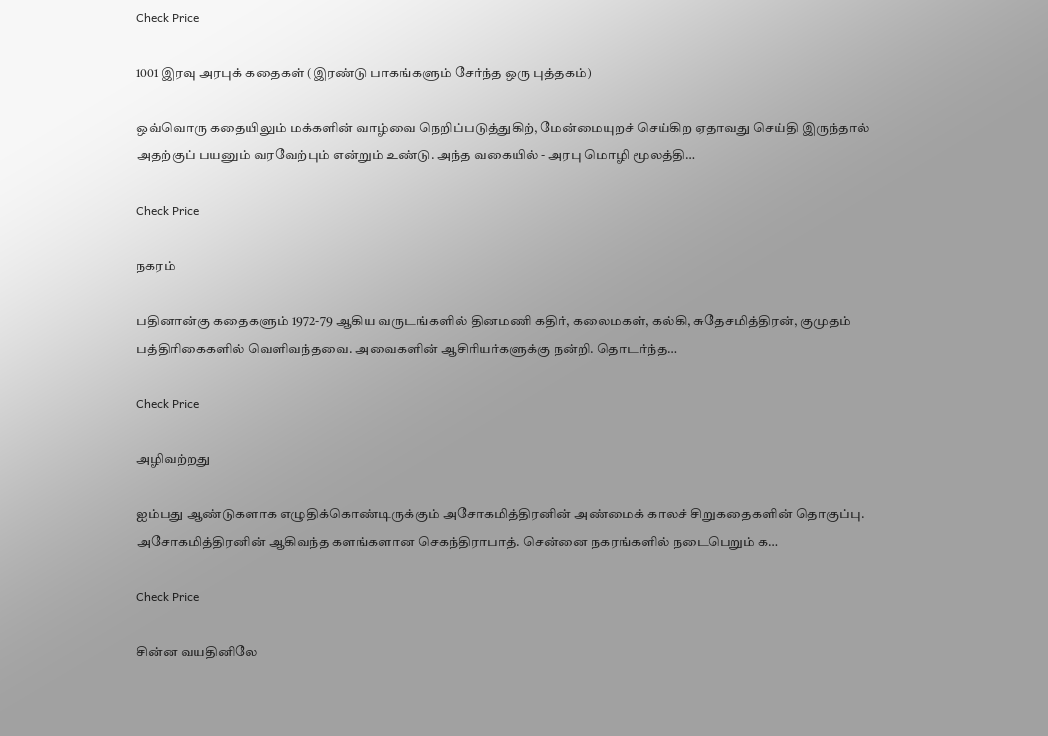Check Price

1001 இரவு அரபுக் கதைகள் (இரண்டு பாகங்களும் சேர்ந்த ஒரு புத்தகம்)

ஒவ்வொரு கதையிலும் மக்களின் வாழ்வை நெறிப்படுத்துகிற், மேன்மையுறச் செய்கிற ஏதாவது செய்தி இருந்தால் அதற்குப் பயனும் வரவேற்பும் என்றும் உண்டு. அந்த வகையில் - அரபு மொழி மூலத்தி…

Check Price

நகரம்

பதினான்கு கதைகளும் 1972-79 ஆகிய வருடங்களில் தினமணி கதிர், கலைமகள், கல்கி, சுதேசமித்திரன், குமுதம் பத்திரிகைகளில் வெளிவந்தவை. அவைகளின் ஆசிரியர்களுக்கு நன்றி. தொடர்ந்த…

Check Price

அழிவற்றது

ஐம்பது ஆண்டுகளாக எழுதிக்கொண்டிருக்கும் அசோகமித்திரனின் அண்மைக் காலச் சிறுகதைகளின் தொகுப்பு. அசோகமித்திரனின் ஆகிவந்த களங்களான செகந்திராபாத். சென்னை நகரங்களில் நடைபெறும் க…

Check Price

சின்ன வயதினிலே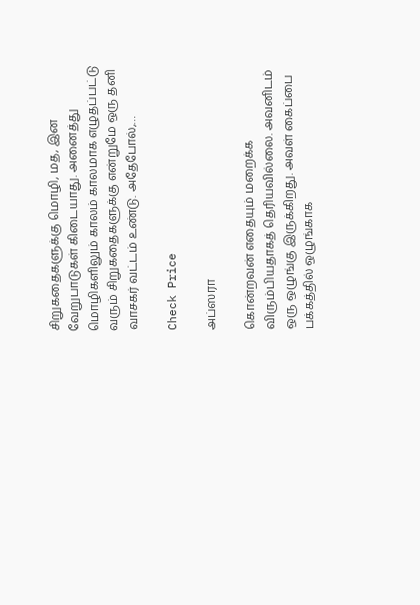சிறுகதைகளுக்கு மொழி, மத, இன வேறுபாடுகள் கிடையாது. அனைத்து மொழிகளிலும் காலம் காலமாக எழுதப்பட்டு வரும் சிறுகதைகளுக்கு என்றுமே ஒரு தனி வாசகர் வட்டம் உண்டு. அதேபோல்,…

Check Price

அப்ஸரா

கொன்றவன் எதையும் மறைக்க விரும்பியதாகத் தெரியவில்லை. அவனிடம் ஒரு ஒழுங்கு இருக்கிறது. அவள் கைப்பை பக்கத்தில் ஒழுங்காக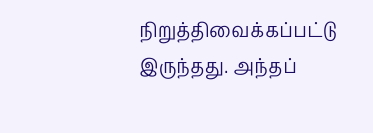நிறுத்திவைக்கப்பட்டு இருந்தது. அந்தப்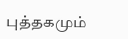புத்தகமும்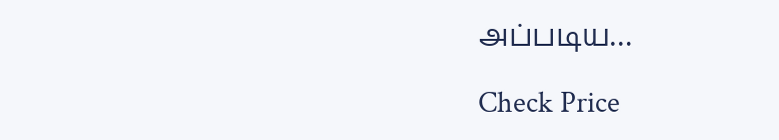அப்படிய…

Check Price